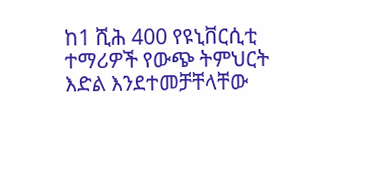ከ1 ሺሕ 400 የዩኒቨርሲቲ ተማሪዎች የውጭ ትምህርት እድል እንደተመቻቸላቸው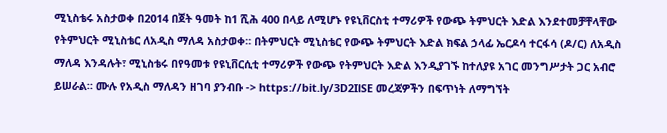ሚኒስቴሩ አስታወቀ በ2014 በጀት ዓመት ከ1 ሺሕ 400 በላይ ለሚሆኑ የዩኒቨርስቲ ተማሪዎች የውጭ ትምህርት እድል እንደተመቻቸላቸው የትምህርት ሚኒስቴር ለአዲስ ማለዳ አስታወቀ። በትምህርት ሚኒስቴር የውጭ ትምህርት እድል ክፍል ኃላፊ ኤርዶሳ ተርፋሳ (ዶ/ር) ለአዲስ ማለዳ እንዳሉት፣ ሚኒስቴሩ በየዓመቱ የዩኒቨርሲቲ ተማሪዎች የውጭ የትምህርት እድል እንዲያገኙ ከተለያዩ አገር መንግሥታት ጋር አብሮ ይሠራል። ሙሉ የአዲስ ማለዳን ዘገባ ያንብቡ -> https://bit.ly/3D2IlSE መረጃዎችን በፍጥነት ለማግኘት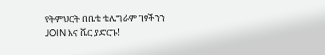የትምህርት በቤቴ ቴሌግራም ገፃችንን JOIN እና ሼር ያድርጉ!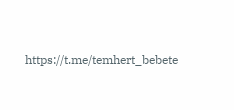https://t.me/temhert_bebete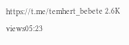https://t.me/temhert_bebete 2.6K views05:23